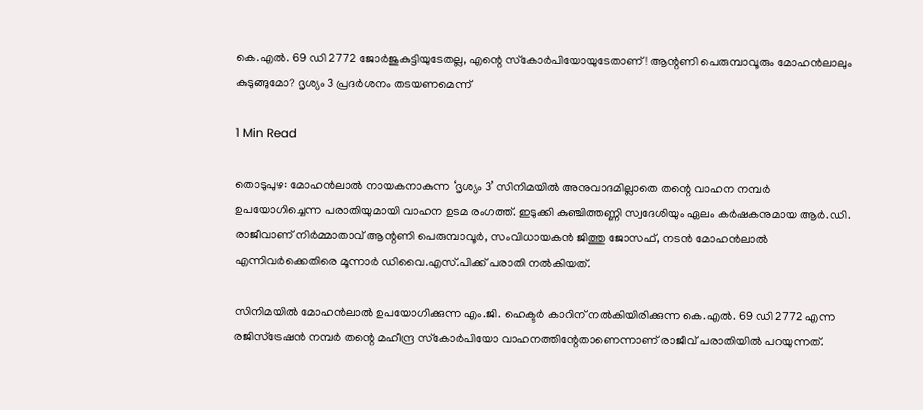കെ.എൽ. 69 ഡി 2772 ജോർജുകുട്ടിയുടേതല്ല, എന്റെ സ്‌കോർപിയോയുടേതാണ്! ആന്റണി പെരുമ്പാവൂരും മോഹൻലാലും കുടുങ്ങുമോ? ദൃശ്യം 3 പ്രദർശനം തടയണമെന്ന്

1 Min Read

തൊടുപുഴ: മോഹൻലാൽ നായകനാകുന്ന ‘ദൃശ്യം 3’ സിനിമയിൽ അനുവാദമില്ലാതെ തന്റെ വാഹന നമ്പർ ഉപയോഗിച്ചെന്ന പരാതിയുമായി വാഹന ഉടമ രംഗത്ത്. ഇടുക്കി കുഞ്ചിത്തണ്ണി സ്വദേശിയും ഏലം കർഷകനുമായ ആർ.ഡി. രാജീവാണ് നിർമ്മാതാവ് ആന്റണി പെരുമ്പാവൂർ, സംവിധായകൻ ജിത്തു ജോസഫ്, നടൻ മോഹൻലാൽ എന്നിവർക്കെതിരെ മൂന്നാർ ഡിവൈ.എസ്.പിക്ക് പരാതി നൽകിയത്.

സിനിമയിൽ മോഹൻലാൽ ഉപയോഗിക്കുന്ന എം.ജി. ഹെക്ടർ കാറിന് നൽകിയിരിക്കുന്ന കെ.എൽ. 69 ഡി 2772 എന്ന രജിസ്ട്രേഷൻ നമ്പർ തന്റെ മഹീന്ദ്ര സ്‌കോർപിയോ വാഹനത്തിന്റേതാണെന്നാണ് രാജീവ് പരാതിയിൽ പറയുന്നത്.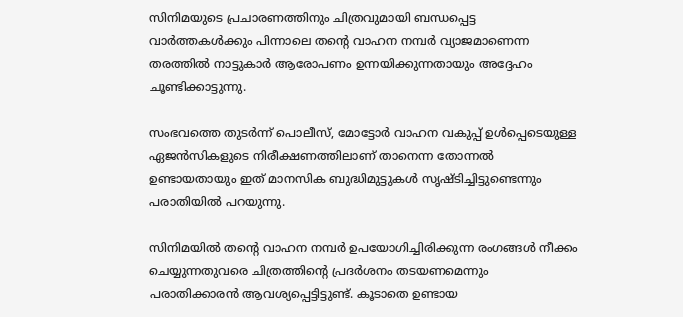സിനിമയുടെ പ്രചാരണത്തിനും ചിത്രവുമായി ബന്ധപ്പെട്ട വാർത്തകൾക്കും പിന്നാലെ തന്റെ വാഹന നമ്പർ വ്യാജമാണെന്ന തരത്തിൽ നാട്ടുകാർ ആരോപണം ഉന്നയിക്കുന്നതായും അദ്ദേഹം ചൂണ്ടിക്കാട്ടുന്നു.

സംഭവത്തെ തുടർന്ന് പൊലീസ്, മോട്ടോർ വാഹന വകുപ്പ് ഉൾപ്പെടെയുള്ള ഏജൻസികളുടെ നിരീക്ഷണത്തിലാണ് താനെന്ന തോന്നൽ ഉണ്ടായതായും ഇത് മാനസിക ബുദ്ധിമുട്ടുകൾ സൃഷ്ടിച്ചിട്ടുണ്ടെന്നും പരാതിയിൽ പറയുന്നു.

സിനിമയിൽ തന്റെ വാഹന നമ്പർ ഉപയോഗിച്ചിരിക്കുന്ന രംഗങ്ങൾ നീക്കം ചെയ്യുന്നതുവരെ ചിത്രത്തിന്റെ പ്രദർശനം തടയണമെന്നും പരാതിക്കാരൻ ആവശ്യപ്പെട്ടിട്ടുണ്ട്. കൂടാതെ ഉണ്ടായ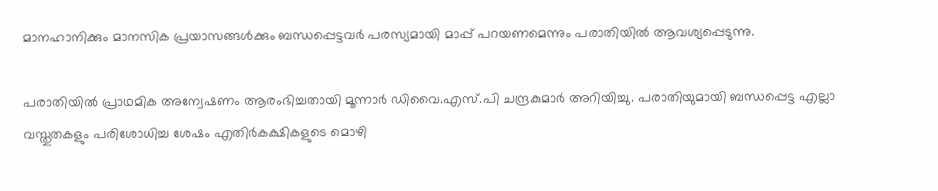മാനഹാനിക്കും മാനസിക പ്രയാസങ്ങൾക്കും ബന്ധപ്പെട്ടവർ പരസ്യമായി മാപ്പ് പറയണമെന്നും പരാതിയിൽ ആവശ്യപ്പെടുന്നു.

പരാതിയിൽ പ്രാഥമിക അന്വേഷണം ആരംഭിച്ചതായി മൂന്നാർ ഡിവൈ.എസ്.പി ചന്ദ്രകുമാർ അറിയിച്ചു. പരാതിയുമായി ബന്ധപ്പെട്ട എല്ലാ വസ്തുതകളും പരിശോധിച്ച ശേഷം എതിർകക്ഷികളുടെ മൊഴി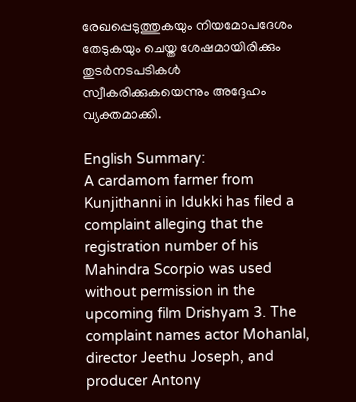രേഖപ്പെടുത്തുകയും നിയമോപദേശം തേടുകയും ചെയ്ത ശേഷമായിരിക്കും തുടർനടപടികൾ സ്വീകരിക്കുകയെന്നും അദ്ദേഹം വ്യക്തമാക്കി.

English Summary:
A cardamom farmer from Kunjithanni in Idukki has filed a complaint alleging that the registration number of his Mahindra Scorpio was used without permission in the upcoming film Drishyam 3. The complaint names actor Mohanlal, director Jeethu Joseph, and producer Antony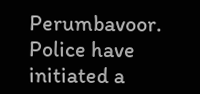Perumbavoor. Police have initiated a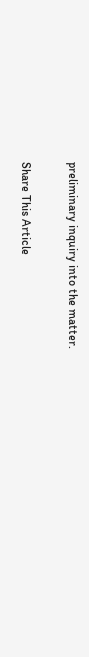preliminary inquiry into the matter.

Share This Article